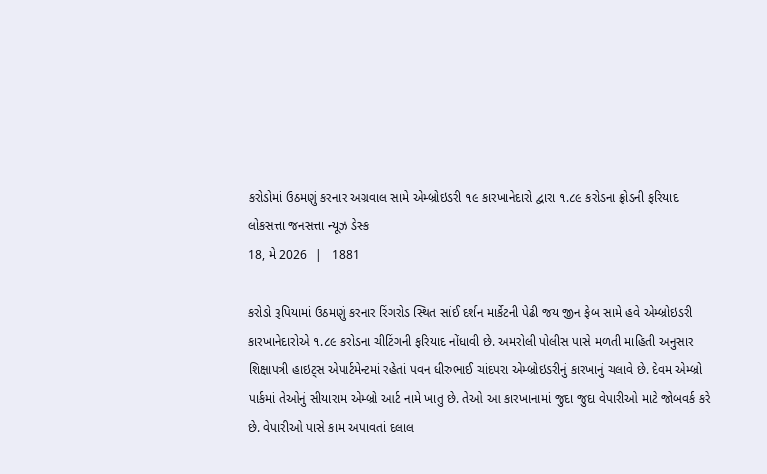કરોડોમાં ઉઠમણું કરનાર અગ્રવાલ સામે એમ્બ્રોઇડરી ૧૯ કારખાનેદારો દ્વારા ૧.૮૯ કરોડના ફ્રોડની ફરિયાદ
લોકસત્તા જનસત્તા ન્યૂઝ ડેસ્ક
18, મે 2026  |   1881

કરોડો રૂપિયામાં ઉઠમણું કરનાર રિંગરોડ સ્થિત સાંઈ દર્શન માર્કેટની પેઢી જય જીન ફેબ સામે હવે એમ્બ્રોઇડરી કારખાનેદારોએ ૧.૮૯ કરોડના ચીટિંગની ફરિયાદ નોંધાવી છે. અમરોલી પોલીસ પાસે મળતી માહિતી અનુસાર શિક્ષાપત્રી હાઇટ્સ એપાર્ટમેન્ટમાં રહેતાં પવન ધીરુભાઈ ચાંદપરા એમ્બ્રોઇડરીનું કારખાનું ચલાવે છે. દેવમ એમ્બ્રો પાર્કમાં તેઓનું સીયારામ એમ્બ્રો આર્ટ નામે ખાતુ છે. તેઓ આ કારખાનામાં જુદા જુદા વેપારીઓ માટે જોબવર્ક કરે છે. વેપારીઓ પાસે કામ અપાવતાં દલાલ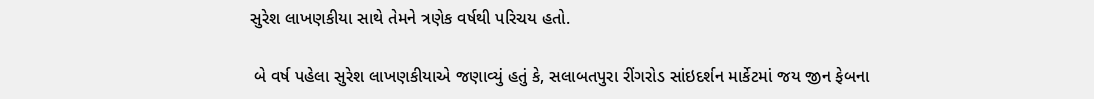સુરેશ લાખણકીયા સાથે તેમને ત્રણેક વર્ષથી પરિચય હતો.

 બે વર્ષ પહેલા સુરેશ લાખણકીયાએ જણાવ્યું હતું કે, સલાબતપુરા રીંગરોડ સાંઇદર્શન માર્કેટમાં જય જીન ફેબના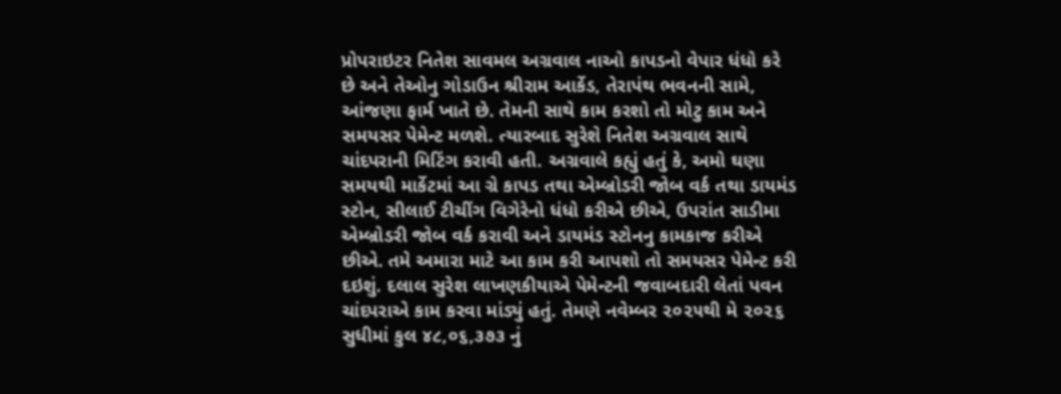પ્રોપરાઇટર નિતેશ સાવમલ અગ્રવાલ નાઓ કાપડનો વેપાર ધંધો કરે છે અને તેઓનુ ગોડાઉન શ્રીરામ આર્કેડ, તેરાપંથ ભવનની સામે, આંજણા ફાર્મ ખાતે છે. તેમની સાથે કામ કરશો તો મોટુ કામ અને સમયસર પેમેન્ટ મળશે. ત્યારબાદ સુરેશે નિતેશ અગ્રવાલ સાથે ચાંદપરાની મિટિંગ કરાવી હતી. અગ્રવાલે કહ્યું હતું કે, અમો ઘણા સમયથી માર્કેટમાં આ ગ્રે કાપડ તથા એમ્બ્રોડરી જોબ વર્ક તથા ડાયમંડ સ્ટોન, સીલાઈ ટીચીંગ વિગેરેનો ધંધો કરીએ છીએ, ઉપરાંત સાડીમા એમ્બ્રોડરી જોબ વર્ક કરાવી અને ડાયમંડ સ્ટોનનુ કામકાજ કરીએ છીએ. તમે અમારા માટે આ કામ કરી આપશો તો સમયસર પેમેન્ટ કરી દઇશું. દલાલ સુરેશ લાખણકીયાએ પેમેન્ટની જવાબદારી લેતાં પવન ચાંદપરાએ કામ કરવા માંડ્યું હતું. તેમણે નવેમ્બર ૨૦૨૫થી મે ૨૦૨૬ સુધીમાં કુલ ૪૮,૦૬,૩૭૩ નું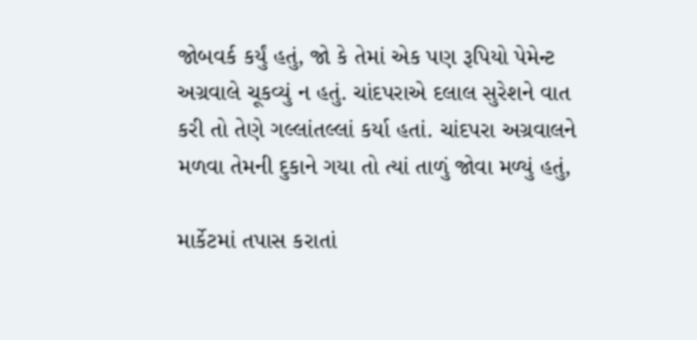જોબવર્ક કર્યું હતું, જો કે તેમાં એક પણ રૂપિયો પેમેન્ટ અગ્રવાલે ચૂકવ્યું ન હતું. ચાંદપરાએ દલાલ સુરેશને વાત કરી તો તેણે ગલ્લાંતલ્લાં કર્યા હતાં. ચાંદપરા અગ્રવાલને મળવા તેમની દુકાને ગયા તો ત્યાં તાળું જોવા મળ્યું હતું,

માર્કેટમાં તપાસ કરાતાં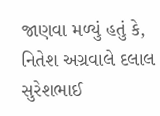જાણવા મળ્યું હતું કે, નિતેશ અગ્રવાલે દલાલ સુરેશભાઈ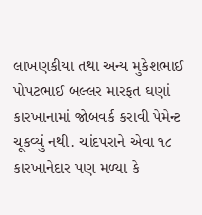લાખણકીયા તથા અન્ય મુકેશભાઈ પોપટભાઈ બલ્લર મારફત ઘણાં કારખાનામાં જોબવર્ક કરાવી પેમેન્ટ ચૂકવ્યું નથી. ચાંદપરાને એવા ૧૮ કારખાનેદાર પણ મળ્યા કે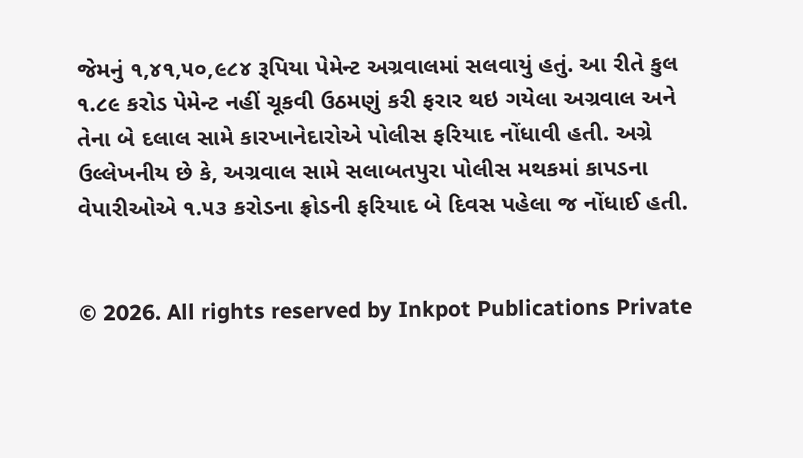જેમનું ૧,૪૧,૫૦,૯૮૪ રૂપિયા પેમેન્ટ અગ્રવાલમાં સલવાયું હતું. આ રીતે કુલ ૧.૮૯ કરોડ પેમેન્ટ નહીં ચૂકવી ઉઠમણું કરી ફરાર થઇ ગયેલા અગ્રવાલ અને તેના બે દલાલ સામે કારખાનેદારોએ પોલીસ ફરિયાદ નોંધાવી હતી. અગ્રે ઉલ્લેખનીય છે કે, અગ્રવાલ સામે સલાબતપુરા પોલીસ મથકમાં કાપડના વેપારીઓએ ૧.૫૩ કરોડના ફ્રોડની ફરિયાદ બે દિવસ પહેલા જ નોંધાઈ હતી.


© 2026. All rights reserved by Inkpot Publications Private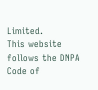Limited.
This website follows the DNPA Code of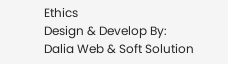Ethics
Design & Develop By:
Dalia Web & Soft Solution